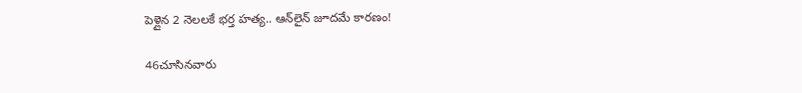పెళ్లైన 2 నెలలకే భర్త హత్య.. ఆన్‌లైన్‌ జూదమే కారణం!

46చూసినవారు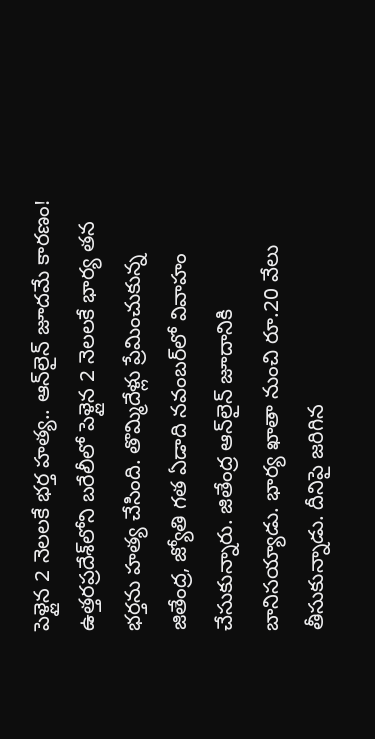పెళ్లైన 2 నెలలకే భర్త హత్య.. ఆన్‌లైన్‌ జూదమే కారణం!
ఉత్తరప్రదేశ్‌లోని బరేలీలో పెళ్లైన 2 నెలలకే భార్య తన భర్తను హత్య చేసింది. తొమ్మిదేళ్లు ప్రేమించుకున్న జితేంద్ర, జ్యోతి గత ఏడాది నవంబర్‌లో వివాహం చేసుకున్నారు. జితేంద్ర ఆన్‌లైన్ జూదానికి బానిసయ్యాడు. భార్య ఖాతా నుంచి రూ.20 వేలు తీసుకున్నాడు. దీనిపై జరిగిన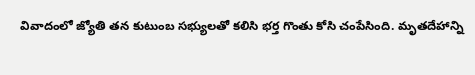వివాదంలో జ్యోతి తన కుటుంబ సభ్యులతో కలిసి భర్త గొంతు కోసి చంపేసింది. మృతదేహాన్ని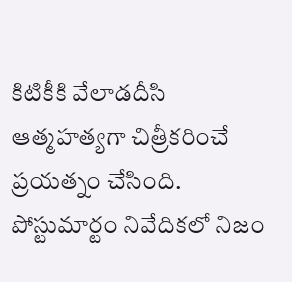కిటికీకి వేలాడదీసి ఆత్మహత్యగా చిత్రీకరించే ప్రయత్నం చేసింది. పోస్టుమార్టం నివేదికలో నిజం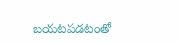బయటపడటంతో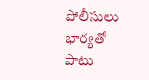పోలీసులు భార్యతో పాటు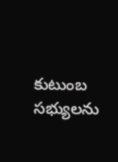కుటుంబ సభ్యులను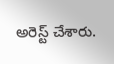అరెస్ట్ చేశారు.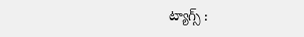ట్యాగ్స్ :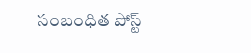సంబంధిత పోస్ట్